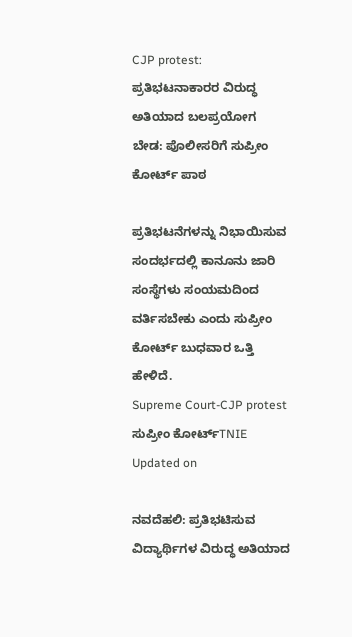CJP protest: ಪ್ರತಿಭಟನಾಕಾರರ ವಿರುದ್ಧ ಅತಿಯಾದ ಬಲಪ್ರಯೋಗ ಬೇಡ: ಪೊಲೀಸರಿಗೆ ಸುಪ್ರೀಂ ಕೋರ್ಟ್ ಪಾಠ

ಪ್ರತಿಭಟನೆಗಳನ್ನು ನಿಭಾಯಿಸುವ ಸಂದರ್ಭದಲ್ಲಿ ಕಾನೂನು ಜಾರಿ ಸಂಸ್ಥೆಗಳು ಸಂಯಮದಿಂದ ವರ್ತಿಸಬೇಕು ಎಂದು ಸುಪ್ರೀಂ ಕೋರ್ಟ್ ಬುಧವಾರ ಒತ್ತಿ ಹೇಳಿದೆ.
Supreme Court-CJP protest
ಸುಪ್ರೀಂ ಕೋರ್ಟ್TNIE
Updated on

ನವದೆಹಲಿ: ಪ್ರತಿಭಟಿಸುವ ವಿದ್ಯಾರ್ಥಿಗಳ ವಿರುದ್ಧ ಅತಿಯಾದ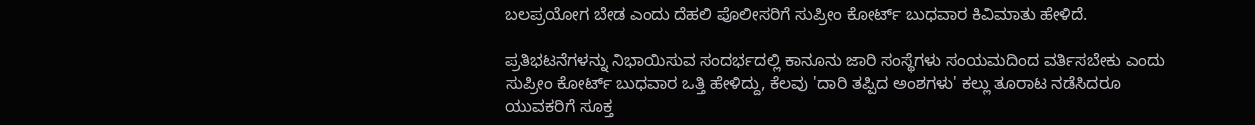ಬಲಪ್ರಯೋಗ ಬೇಡ ಎಂದು ದೆಹಲಿ ಪೊಲೀಸರಿಗೆ ಸುಪ್ರೀಂ ಕೋರ್ಟ್ ಬುಧವಾರ ಕಿವಿಮಾತು ಹೇಳಿದೆ.

ಪ್ರತಿಭಟನೆಗಳನ್ನು ನಿಭಾಯಿಸುವ ಸಂದರ್ಭದಲ್ಲಿ ಕಾನೂನು ಜಾರಿ ಸಂಸ್ಥೆಗಳು ಸಂಯಮದಿಂದ ವರ್ತಿಸಬೇಕು ಎಂದು ಸುಪ್ರೀಂ ಕೋರ್ಟ್ ಬುಧವಾರ ಒತ್ತಿ ಹೇಳಿದ್ದು, ಕೆಲವು 'ದಾರಿ ತಪ್ಪಿದ ಅಂಶಗಳು' ಕಲ್ಲು ತೂರಾಟ ನಡೆಸಿದರೂ ಯುವಕರಿಗೆ ಸೂಕ್ತ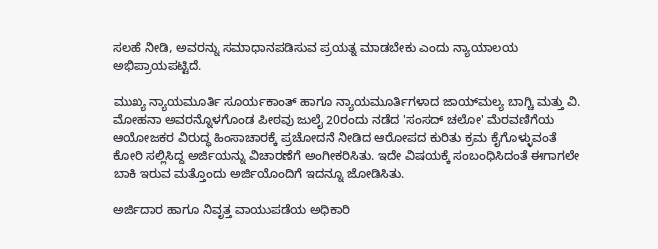ಸಲಹೆ ನೀಡಿ, ಅವರನ್ನು ಸಮಾಧಾನಪಡಿಸುವ ಪ್ರಯತ್ನ ಮಾಡಬೇಕು ಎಂದು ನ್ಯಾಯಾಲಯ ಅಭಿಪ್ರಾಯಪಟ್ಟಿದೆ.

ಮುಖ್ಯ ನ್ಯಾಯಮೂರ್ತಿ ಸೂರ್ಯಕಾಂತ್ ಹಾಗೂ ನ್ಯಾಯಮೂರ್ತಿಗಳಾದ ಜಾಯ್‌ಮಲ್ಯ ಬಾಗ್ಚಿ ಮತ್ತು ವಿ. ಮೋಹನಾ ಅವರನ್ನೊಳಗೊಂಡ ಪೀಠವು ಜುಲೈ 20ರಂದು ನಡೆದ 'ಸಂಸದ್ ಚಲೋ' ಮೆರವಣಿಗೆಯ ಆಯೋಜಕರ ವಿರುದ್ಧ ಹಿಂಸಾಚಾರಕ್ಕೆ ಪ್ರಚೋದನೆ ನೀಡಿದ ಆರೋಪದ ಕುರಿತು ಕ್ರಮ ಕೈಗೊಳ್ಳುವಂತೆ ಕೋರಿ ಸಲ್ಲಿಸಿದ್ದ ಅರ್ಜಿಯನ್ನು ವಿಚಾರಣೆಗೆ ಅಂಗೀಕರಿಸಿತು. ಇದೇ ವಿಷಯಕ್ಕೆ ಸಂಬಂಧಿಸಿದಂತೆ ಈಗಾಗಲೇ ಬಾಕಿ ಇರುವ ಮತ್ತೊಂದು ಅರ್ಜಿಯೊಂದಿಗೆ ಇದನ್ನೂ ಜೋಡಿಸಿತು.

ಅರ್ಜಿದಾರ ಹಾಗೂ ನಿವೃತ್ತ ವಾಯುಪಡೆಯ ಅಧಿಕಾರಿ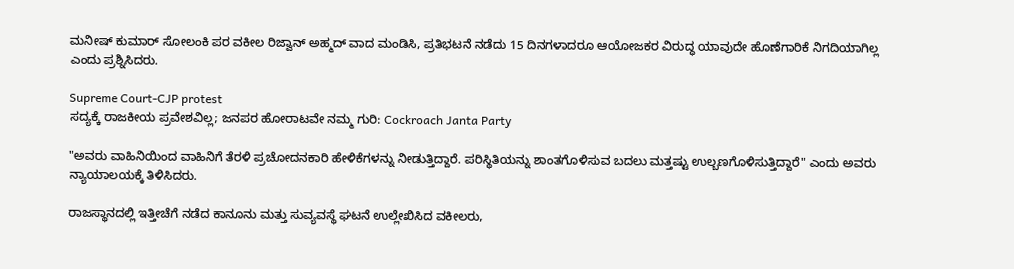ಮನೀಷ್ ಕುಮಾರ್ ಸೋಲಂಕಿ ಪರ ವಕೀಲ ರಿಜ್ವಾನ್ ಅಹ್ಮದ್ ವಾದ ಮಂಡಿಸಿ, ಪ್ರತಿಭಟನೆ ನಡೆದು 15 ದಿನಗಳಾದರೂ ಆಯೋಜಕರ ವಿರುದ್ಧ ಯಾವುದೇ ಹೊಣೆಗಾರಿಕೆ ನಿಗದಿಯಾಗಿಲ್ಲ ಎಂದು ಪ್ರಶ್ನಿಸಿದರು.

Supreme Court-CJP protest
ಸದ್ಯಕ್ಕೆ ರಾಜಕೀಯ ಪ್ರವೇಶವಿಲ್ಲ; ಜನಪರ ಹೋರಾಟವೇ ನಮ್ಮ ಗುರಿ: Cockroach Janta Party

"ಅವರು ವಾಹಿನಿಯಿಂದ ವಾಹಿನಿಗೆ ತೆರಳಿ ಪ್ರಚೋದನಕಾರಿ ಹೇಳಿಕೆಗಳನ್ನು ನೀಡುತ್ತಿದ್ದಾರೆ. ಪರಿಸ್ಥಿತಿಯನ್ನು ಶಾಂತಗೊಳಿಸುವ ಬದಲು ಮತ್ತಷ್ಟು ಉಲ್ಬಣಗೊಳಿಸುತ್ತಿದ್ದಾರೆ" ಎಂದು ಅವರು ನ್ಯಾಯಾಲಯಕ್ಕೆ ತಿಳಿಸಿದರು.

ರಾಜಸ್ಥಾನದಲ್ಲಿ ಇತ್ತೀಚೆಗೆ ನಡೆದ ಕಾನೂನು ಮತ್ತು ಸುವ್ಯವಸ್ಥೆ ಘಟನೆ ಉಲ್ಲೇಖಿಸಿದ ವಕೀಲರು,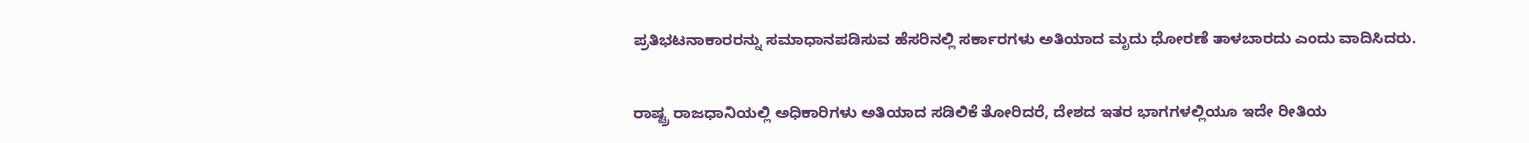ಪ್ರತಿಭಟನಾಕಾರರನ್ನು ಸಮಾಧಾನಪಡಿಸುವ ಹೆಸರಿನಲ್ಲಿ ಸರ್ಕಾರಗಳು ಅತಿಯಾದ ಮೃದು ಧೋರಣೆ ತಾಳಬಾರದು ಎಂದು ವಾದಿಸಿದರು.

ರಾಷ್ಟ್ರ ರಾಜಧಾನಿಯಲ್ಲಿ ಅಧಿಕಾರಿಗಳು ಅತಿಯಾದ ಸಡಿಲಿಕೆ ತೋರಿದರೆ, ದೇಶದ ಇತರ ಭಾಗಗಳಲ್ಲಿಯೂ ಇದೇ ರೀತಿಯ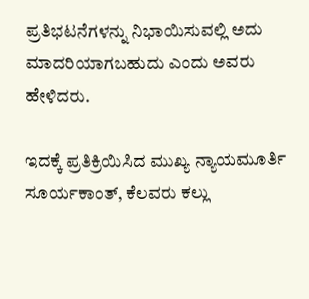ಪ್ರತಿಭಟನೆಗಳನ್ನು ನಿಭಾಯಿಸುವಲ್ಲಿ ಅದು ಮಾದರಿಯಾಗಬಹುದು ಎಂದು ಅವರು ಹೇಳಿದರು.

ಇದಕ್ಕೆ ಪ್ರತಿಕ್ರಿಯಿಸಿದ ಮುಖ್ಯ ನ್ಯಾಯಮೂರ್ತಿ ಸೂರ್ಯಕಾಂತ್, ಕೆಲವರು ಕಲ್ಲು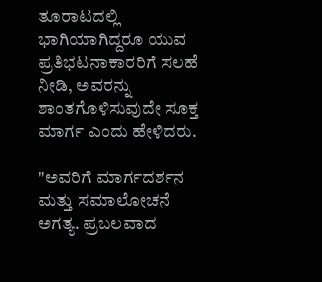ತೂರಾಟದಲ್ಲಿ ಭಾಗಿಯಾಗಿದ್ದರೂ ಯುವ ಪ್ರತಿಭಟನಾಕಾರರಿಗೆ ಸಲಹೆ ನೀಡಿ, ಅವರನ್ನು ಶಾಂತಗೊಳಿಸುವುದೇ ಸೂಕ್ತ ಮಾರ್ಗ ಎಂದು ಹೇಳಿದರು.

"ಅವರಿಗೆ ಮಾರ್ಗದರ್ಶನ ಮತ್ತು ಸಮಾಲೋಚನೆ ಅಗತ್ಯ. ಪ್ರಬಲವಾದ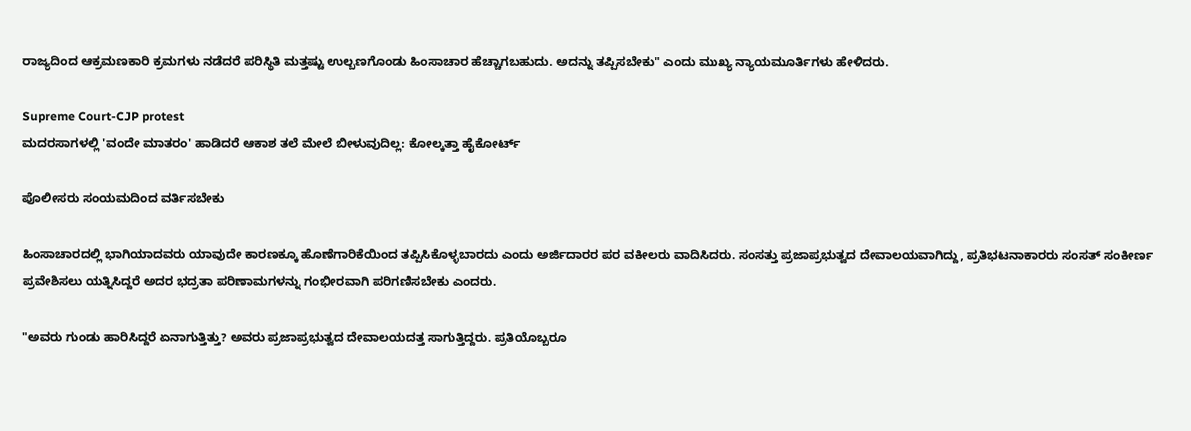ರಾಜ್ಯದಿಂದ ಆಕ್ರಮಣಕಾರಿ ಕ್ರಮಗಳು ನಡೆದರೆ ಪರಿಸ್ಥಿತಿ ಮತ್ತಷ್ಟು ಉಲ್ಬಣಗೊಂಡು ಹಿಂಸಾಚಾರ ಹೆಚ್ಚಾಗಬಹುದು. ಅದನ್ನು ತಪ್ಪಿಸಬೇಕು" ಎಂದು ಮುಖ್ಯ ನ್ಯಾಯಮೂರ್ತಿಗಳು ಹೇಳಿದರು.

Supreme Court-CJP protest
ಮದರಸಾಗಳಲ್ಲಿ 'ವಂದೇ ಮಾತರಂ' ಹಾಡಿದರೆ ಆಕಾಶ ತಲೆ ಮೇಲೆ ಬೀಳುವುದಿಲ್ಲ: ಕೋಲ್ಕತ್ತಾ ಹೈಕೋರ್ಟ್

ಪೊಲೀಸರು ಸಂಯಮದಿಂದ ವರ್ತಿಸಬೇಕು

ಹಿಂಸಾಚಾರದಲ್ಲಿ ಭಾಗಿಯಾದವರು ಯಾವುದೇ ಕಾರಣಕ್ಕೂ ಹೊಣೆಗಾರಿಕೆಯಿಂದ ತಪ್ಪಿಸಿಕೊಳ್ಳಬಾರದು ಎಂದು ಅರ್ಜಿದಾರರ ಪರ ವಕೀಲರು ವಾದಿಸಿದರು. ಸಂಸತ್ತು ಪ್ರಜಾಪ್ರಭುತ್ವದ ದೇವಾಲಯವಾಗಿದ್ದು, ಪ್ರತಿಭಟನಾಕಾರರು ಸಂಸತ್ ಸಂಕೀರ್ಣ ಪ್ರವೇಶಿಸಲು ಯತ್ನಿಸಿದ್ದರೆ ಅದರ ಭದ್ರತಾ ಪರಿಣಾಮಗಳನ್ನು ಗಂಭೀರವಾಗಿ ಪರಿಗಣಿಸಬೇಕು ಎಂದರು.

"ಅವರು ಗುಂಡು ಹಾರಿಸಿದ್ದರೆ ಏನಾಗುತ್ತಿತ್ತು? ಅವರು ಪ್ರಜಾಪ್ರಭುತ್ವದ ದೇವಾಲಯದತ್ತ ಸಾಗುತ್ತಿದ್ದರು. ಪ್ರತಿಯೊಬ್ಬರೂ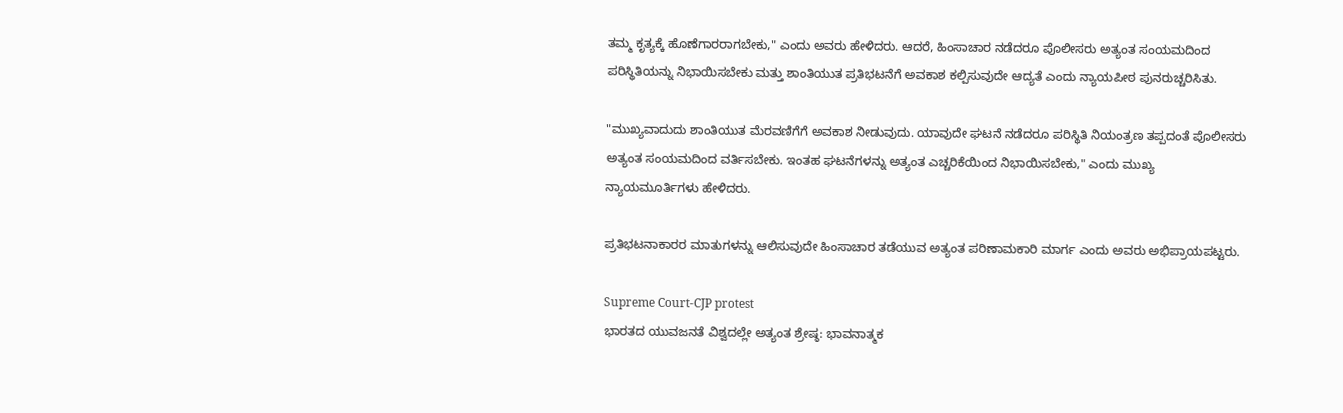ತಮ್ಮ ಕೃತ್ಯಕ್ಕೆ ಹೊಣೆಗಾರರಾಗಬೇಕು," ಎಂದು ಅವರು ಹೇಳಿದರು. ಆದರೆ, ಹಿಂಸಾಚಾರ ನಡೆದರೂ ಪೊಲೀಸರು ಅತ್ಯಂತ ಸಂಯಮದಿಂದ ಪರಿಸ್ಥಿತಿಯನ್ನು ನಿಭಾಯಿಸಬೇಕು ಮತ್ತು ಶಾಂತಿಯುತ ಪ್ರತಿಭಟನೆಗೆ ಅವಕಾಶ ಕಲ್ಪಿಸುವುದೇ ಆದ್ಯತೆ ಎಂದು ನ್ಯಾಯಪೀಠ ಪುನರುಚ್ಚರಿಸಿತು.

"ಮುಖ್ಯವಾದುದು ಶಾಂತಿಯುತ ಮೆರವಣಿಗೆಗೆ ಅವಕಾಶ ನೀಡುವುದು. ಯಾವುದೇ ಘಟನೆ ನಡೆದರೂ ಪರಿಸ್ಥಿತಿ ನಿಯಂತ್ರಣ ತಪ್ಪದಂತೆ ಪೊಲೀಸರು ಅತ್ಯಂತ ಸಂಯಮದಿಂದ ವರ್ತಿಸಬೇಕು. ಇಂತಹ ಘಟನೆಗಳನ್ನು ಅತ್ಯಂತ ಎಚ್ಚರಿಕೆಯಿಂದ ನಿಭಾಯಿಸಬೇಕು," ಎಂದು ಮುಖ್ಯ ನ್ಯಾಯಮೂರ್ತಿಗಳು ಹೇಳಿದರು.

ಪ್ರತಿಭಟನಾಕಾರರ ಮಾತುಗಳನ್ನು ಆಲಿಸುವುದೇ ಹಿಂಸಾಚಾರ ತಡೆಯುವ ಅತ್ಯಂತ ಪರಿಣಾಮಕಾರಿ ಮಾರ್ಗ ಎಂದು ಅವರು ಅಭಿಪ್ರಾಯಪಟ್ಟರು.

Supreme Court-CJP protest
ಭಾರತದ ಯುವಜನತೆ ವಿಶ್ವದಲ್ಲೇ ಅತ್ಯಂತ ಶ್ರೇಷ್ಠ: ಭಾವನಾತ್ಮಕ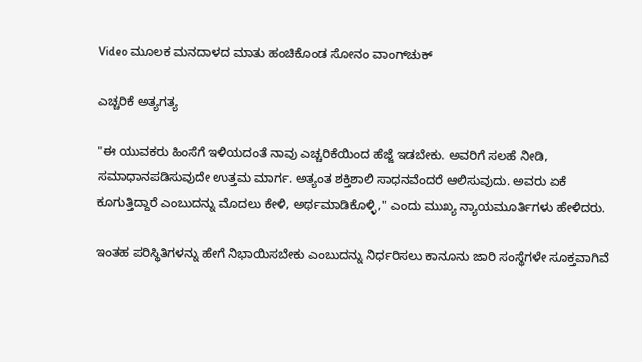Video ಮೂಲಕ ಮನದಾಳದ ಮಾತು ಹಂಚಿಕೊಂಡ ಸೋನಂ ವಾಂಗ್‌ಚುಕ್‌

ಎಚ್ಚರಿಕೆ ಅತ್ಯಗತ್ಯ

"ಈ ಯುವಕರು ಹಿಂಸೆಗೆ ಇಳಿಯದಂತೆ ನಾವು ಎಚ್ಚರಿಕೆಯಿಂದ ಹೆಜ್ಜೆ ಇಡಬೇಕು. ಅವರಿಗೆ ಸಲಹೆ ನೀಡಿ, ಸಮಾಧಾನಪಡಿಸುವುದೇ ಉತ್ತಮ ಮಾರ್ಗ. ಅತ್ಯಂತ ಶಕ್ತಿಶಾಲಿ ಸಾಧನವೆಂದರೆ ಆಲಿಸುವುದು. ಅವರು ಏಕೆ ಕೂಗುತ್ತಿದ್ದಾರೆ ಎಂಬುದನ್ನು ಮೊದಲು ಕೇಳಿ, ಅರ್ಥಮಾಡಿಕೊಳ್ಳಿ," ಎಂದು ಮುಖ್ಯ ನ್ಯಾಯಮೂರ್ತಿಗಳು ಹೇಳಿದರು.

ಇಂತಹ ಪರಿಸ್ಥಿತಿಗಳನ್ನು ಹೇಗೆ ನಿಭಾಯಿಸಬೇಕು ಎಂಬುದನ್ನು ನಿರ್ಧರಿಸಲು ಕಾನೂನು ಜಾರಿ ಸಂಸ್ಥೆಗಳೇ ಸೂಕ್ತವಾಗಿವೆ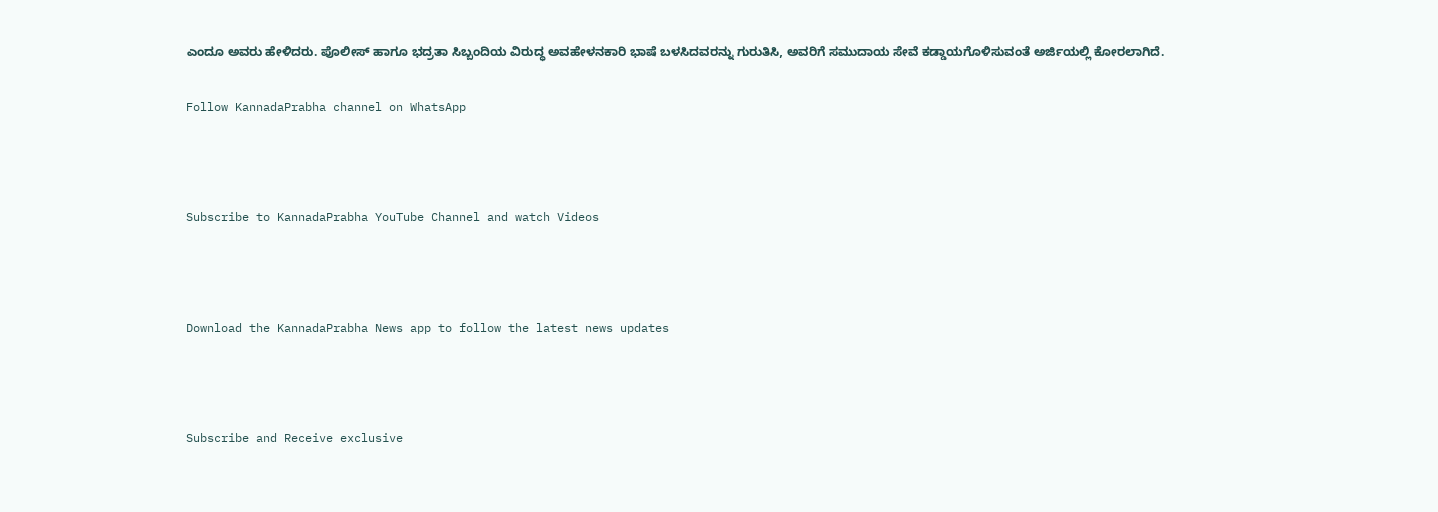ಎಂದೂ ಅವರು ಹೇಳಿದರು. ಪೊಲೀಸ್ ಹಾಗೂ ಭದ್ರತಾ ಸಿಬ್ಬಂದಿಯ ವಿರುದ್ಧ ಅವಹೇಳನಕಾರಿ ಭಾಷೆ ಬಳಸಿದವರನ್ನು ಗುರುತಿಸಿ, ಅವರಿಗೆ ಸಮುದಾಯ ಸೇವೆ ಕಡ್ಡಾಯಗೊಳಿಸುವಂತೆ ಅರ್ಜಿಯಲ್ಲಿ ಕೋರಲಾಗಿದೆ.

Follow KannadaPrabha channel on WhatsApp



Subscribe to KannadaPrabha YouTube Channel and watch Videos



Download the KannadaPrabha News app to follow the latest news updates



Subscribe and Receive exclusive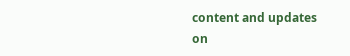content and updates on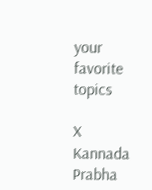your favorite topics

X
Kannada Prabha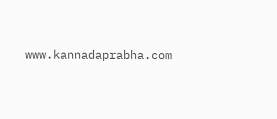www.kannadaprabha.com